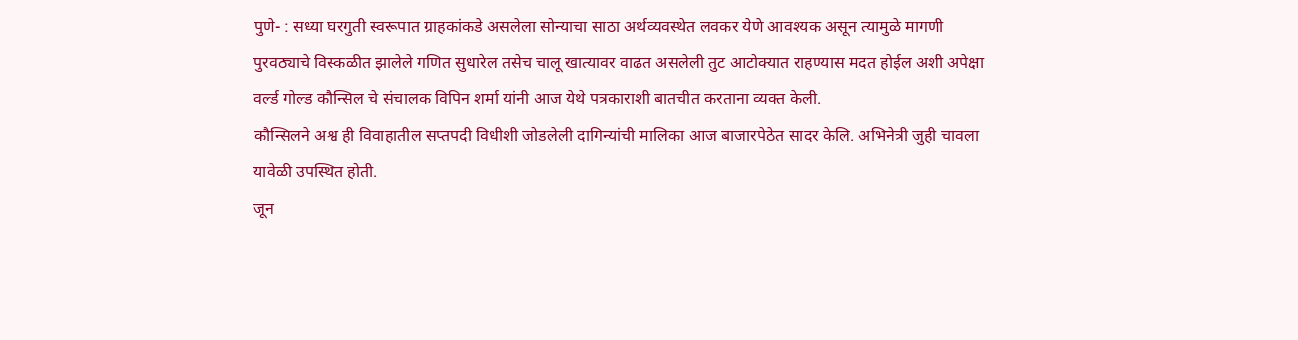पुणे- : सध्या घरगुती स्वरूपात ग्राहकांकडे असलेला सोन्याचा साठा अर्थव्यवस्थेत लवकर येणे आवश्यक असून त्यामुळे मागणी पुरवठ्याचे विस्कळीत झालेले गणित सुधारेल तसेच चालू खात्यावर वाढत असलेली तुट आटोक्यात राहण्यास मदत होईल अशी अपेक्षा वर्ल्ड गोल्ड कौन्सिल चे संचालक विपिन शर्मा यांनी आज येथे पत्रकाराशी बातचीत करताना व्यक्त केली.
कौन्सिलने अश्व ही विवाहातील सप्तपदी विधीशी जोडलेली दागिन्यांची मालिका आज बाजारपेठेत सादर केलि. अभिनेत्री जुही चावला यावेळी उपस्थित होती.
जून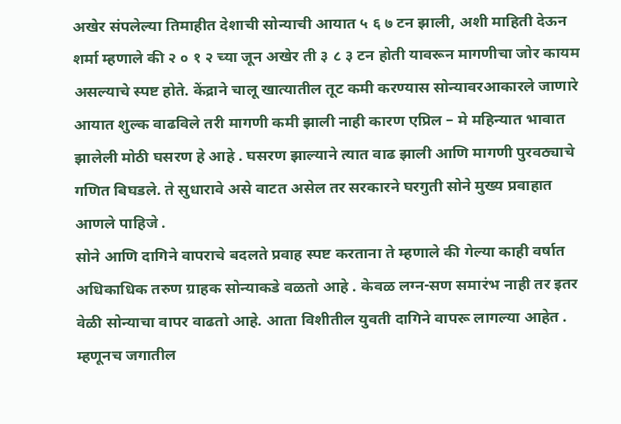अखेर संपलेल्या तिमाहीत देशाची सोन्याची आयात ५ ६ ७ टन झाली, अशी माहिती देऊन शर्मा म्हणाले की २ ० १ २ च्या जून अखेर ती ३ ८ ३ टन होती यावरून मागणीचा जोर कायम असल्याचे स्पष्ट होते. केंद्राने चालू खात्यातील तूट कमी करण्यास सोन्यावरआकारले जाणारे आयात शुल्क वाढविले तरी मागणी कमी झाली नाही कारण एप्रिल – मे महिन्यात भावात झालेली मोठी घसरण हे आहे . घसरण झाल्याने त्यात वाढ झाली आणि मागणी पुरवठ्याचे गणित बिघडले. ते सुधारावे असे वाटत असेल तर सरकारने घरगुती सोने मुख्य प्रवाहात आणले पाहिजे .
सोने आणि दागिने वापराचे बदलते प्रवाह स्पष्ट करताना ते म्हणाले की गेल्या काही वर्षात अधिकाधिक तरुण ग्राहक सोन्याकडे वळतो आहे . केवळ लग्न-सण समारंभ नाही तर इतर वेळी सोन्याचा वापर वाढतो आहे. आता विशीतील युवती दागिने वापरू लागल्या आहेत . म्हणूनच जगातील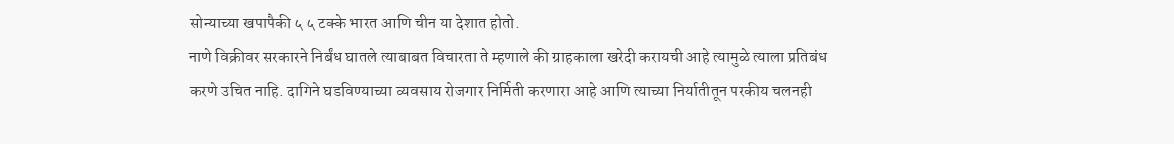सोन्याच्या खपापैकी ५ ५ टक्के भारत आणि चीन या देशात होतो.
नाणे विक्रीवर सरकारने निर्बंध घातले त्याबाबत विचारता ते म्हणाले की ग्राहकाला खरेदी करायची आहे त्यामुळे त्याला प्रतिबंध करणे उचित नाहि. दागिने घडविण्याच्या व्यवसाय रोजगार निर्मिती करणारा आहे आणि त्याच्या निर्यातीतून परकीय चलनही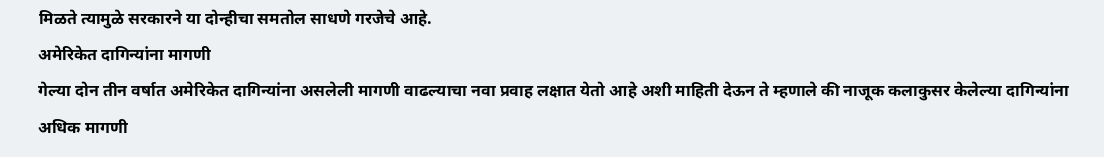मिळते त्यामुळे सरकारने या दोन्हीचा समतोल साधणे गरजेचे आहे.
अमेरिकेत दागिन्यांना मागणी
गेल्या दोन तीन वर्षात अमेरिकेत दागिन्यांना असलेली मागणी वाढल्याचा नवा प्रवाह लक्षात येतो आहे अशी माहिती देऊन ते म्हणाले की नाजूक कलाकुसर केलेल्या दागिन्यांना अधिक मागणी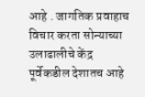आहे . जागतिक प्रवाहाच विचार करता सोन्याच्या उलाढालीचे केंद्र पूर्वेकडील देशातच आहे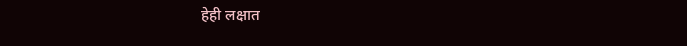हेही लक्षात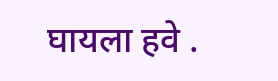घायला हवे .